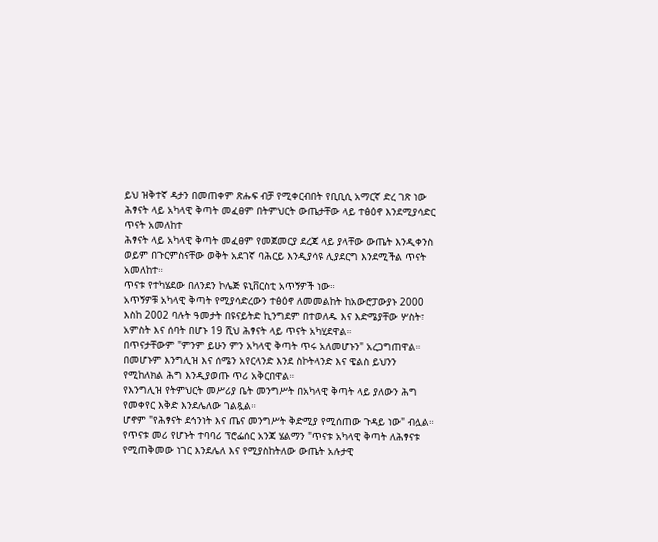ይህ ዝቅተኛ ዳታን በመጠቀም ጽሑፍ ብቻ የሚቀርብበት የቢቢሲ አማርኛ ድረ ገጽ ነው
ሕፃናት ላይ አካላዊ ቅጣት መፈፀም በትምህርት ውጤታቸው ላይ ተፅዕኖ እንደሚያሳድር ጥናት አመለከተ
ሕፃናት ላይ አካላዊ ቅጣት መፈፀም የመጀመርያ ደረጃ ላይ ያላቸው ውጤት እንዲቀንስ ወይም በጉርምስናቸው ወቅት አደገኛ ባሕርይ እንዲያሳዩ ሊያደርግ እንደሚችል ጥናት አመለከተ።
ጥናቱ የተካሄደው በለንደን ኮሌጅ ዩኒቨርስቲ አጥኝዎች ነው።
አጥኝዎቹ አካላዊ ቅጣት የሚያሳድረውን ተፅዕኖ ለመመልከት ከአውሮፓውያኑ 2000 እስከ 2002 ባሉት ዓመታት በዩናይትድ ኪንግደም በተወለዱ እና እድሜያቸው ሦስት፣ አምስት እና ሰባት በሆኑ 19 ሺህ ሕፃናት ላይ ጥናት አካሂደዋል።
በጥናታቸውም "ምንም ይሁን ምን አካላዊ ቅጣት ጥሩ አለመሆኑን" አረጋግጠዋል።
በመሆኑም እንግሊዝ እና ሰሜን አየርላንድ እንደ ስኮትላንድ እና ዌልስ ይህንን የሚከለክል ሕግ እንዲያወጡ ጥሪ አቅርበዋል።
የእንግሊዝ የትምህርት መሥሪያ ቤት መንግሥት በአካላዊ ቅጣት ላይ ያለውን ሕግ የመቀየር እቅድ እንደሌለው ገልጿል።
ሆኖም "የሕፃናት ደኅንነት እና ጤና መንግሥት ቅድሚያ የሚሰጠው ጉዳይ ነው" ብሏል።
የጥናቱ መሪ የሆኑት ተባባሪ ፕሮፌሰር አንጃ ሄልማን "ጥናቱ አካላዊ ቅጣት ለሕፃናቱ የሚጠቅመው ነገር እንደሌለ እና የሚያስከትለው ውጤት አሉታዊ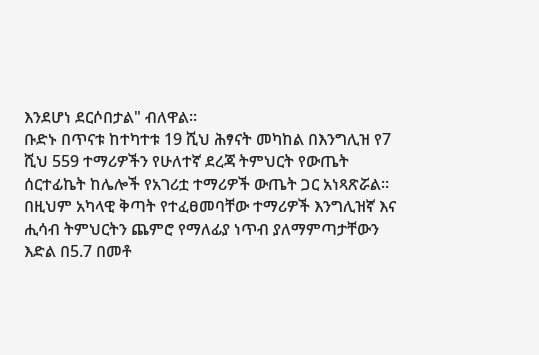እንደሆነ ደርሶበታል" ብለዋል።
ቡድኑ በጥናቱ ከተካተቱ 19 ሺህ ሕፃናት መካከል በእንግሊዝ የ7 ሺህ 559 ተማሪዎችን የሁለተኛ ደረጃ ትምህርት የውጤት ሰርተፊኬት ከሌሎች የአገሪቷ ተማሪዎች ውጤት ጋር አነጻጽሯል።
በዚህም አካላዊ ቅጣት የተፈፀመባቸው ተማሪዎች እንግሊዝኛ እና ሒሳብ ትምህርትን ጨምሮ የማለፊያ ነጥብ ያለማምጣታቸውን እድል በ5.7 በመቶ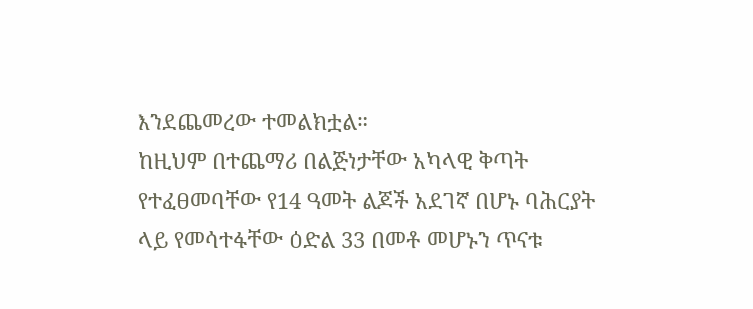እንደጨመረው ተመልክቷል።
ከዚህም በተጨማሪ በልጅነታቸው አካላዊ ቅጣት የተፈፀመባቸው የ14 ዓመት ልጆች አደገኛ በሆኑ ባሕርያት ላይ የመሳተፋቸው ዕድል 33 በመቶ መሆኑን ጥናቱ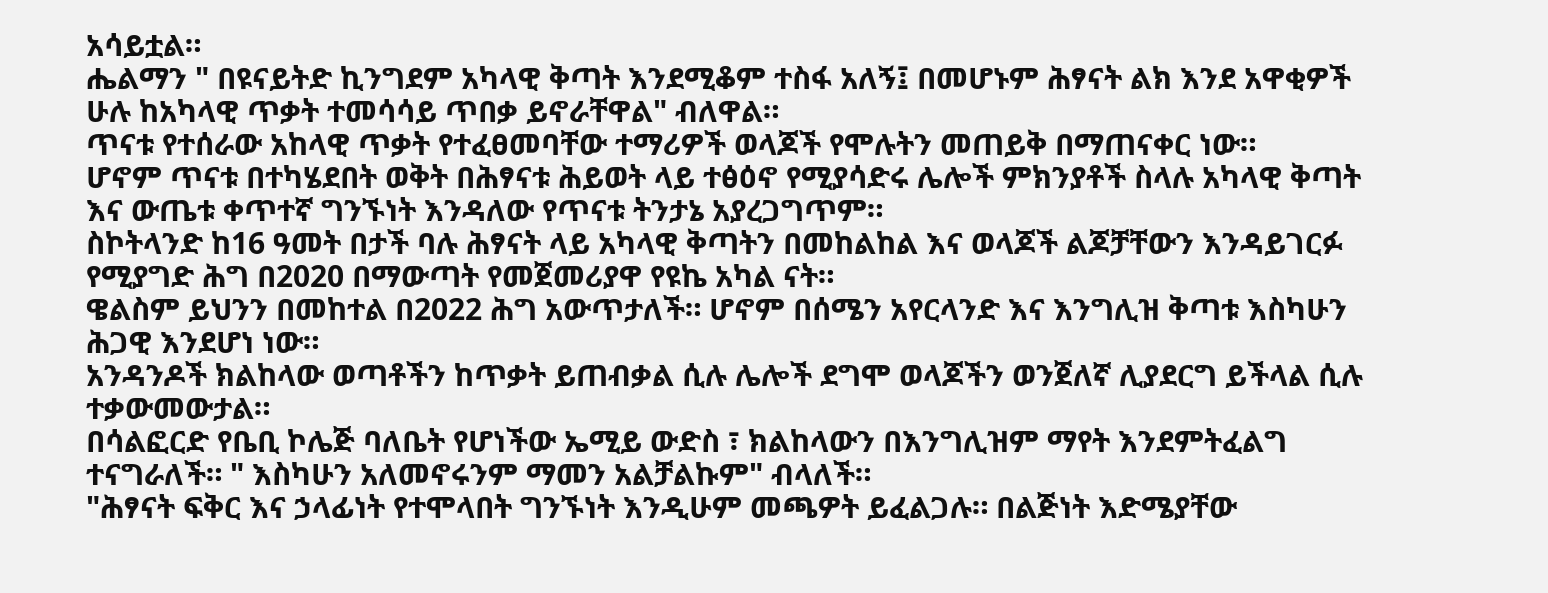አሳይቷል።
ሔልማን " በዩናይትድ ኪንግደም አካላዊ ቅጣት እንደሚቆም ተስፋ አለኝ፤ በመሆኑም ሕፃናት ልክ እንደ አዋቂዎች ሁሉ ከአካላዊ ጥቃት ተመሳሳይ ጥበቃ ይኖራቸዋል" ብለዋል።
ጥናቱ የተሰራው አከላዊ ጥቃት የተፈፀመባቸው ተማሪዎች ወላጆች የሞሉትን መጠይቅ በማጠናቀር ነው።
ሆኖም ጥናቱ በተካሄደበት ወቅት በሕፃናቱ ሕይወት ላይ ተፅዕኖ የሚያሳድሩ ሌሎች ምክንያቶች ስላሉ አካላዊ ቅጣት እና ውጤቱ ቀጥተኛ ግንኙነት እንዳለው የጥናቱ ትንታኔ አያረጋግጥም።
ስኮትላንድ ከ16 ዓመት በታች ባሉ ሕፃናት ላይ አካላዊ ቅጣትን በመከልከል እና ወላጆች ልጆቻቸውን እንዳይገርፉ የሚያግድ ሕግ በ2020 በማውጣት የመጀመሪያዋ የዩኬ አካል ናት።
ዌልስም ይህንን በመከተል በ2022 ሕግ አውጥታለች። ሆኖም በሰሜን አየርላንድ እና እንግሊዝ ቅጣቱ እስካሁን ሕጋዊ እንደሆነ ነው።
አንዳንዶች ክልከላው ወጣቶችን ከጥቃት ይጠብቃል ሲሉ ሌሎች ደግሞ ወላጆችን ወንጀለኛ ሊያደርግ ይችላል ሲሉ ተቃውመውታል።
በሳልፎርድ የቤቢ ኮሌጅ ባለቤት የሆነችው ኤሚይ ውድስ ፣ ክልከላውን በእንግሊዝም ማየት እንደምትፈልግ ተናግራለች። " እስካሁን አለመኖሩንም ማመን አልቻልኩም" ብላለች።
"ሕፃናት ፍቅር እና ኃላፊነት የተሞላበት ግንኙነት እንዲሁም መጫዎት ይፈልጋሉ። በልጅነት እድሜያቸው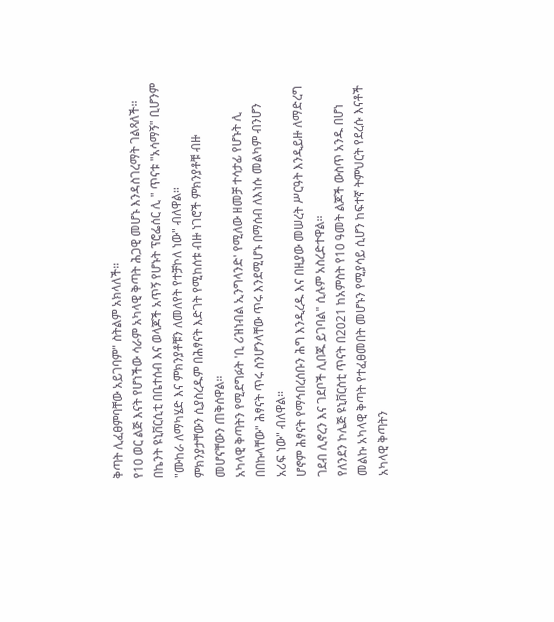ቅጣት ሊፈፀምባቸው አይገባም" ስትልም አክላለች።
የ10 ወር ልጅ እናት የሆነችው ሳራም አካላዊ ቅጣት ሕጋዊ መሆኑ እንዳስገረማት ገልጻለች።
በኬንት ዩኒቨርሲቲ በቤተሰብ እና ወላጆች አጥኝ የሆኑት ፕሮፌሰር ሊ " ጥናቱ "አሳማኝ" ቢሆንም "ሙከራ ለማካሄድ እና ምክንያቶቹን ለመለየት የተቻኮለ ነው" ብለዋል።
ምክንያታቸውን ሲያስረዱም በሕፃናት እድገት የሚከሰቱ ብዙ ነገሮች ምክንያቶቹ ብዙ መሆናቸውን ጠቅሰዋል።
አካላዊ ቅጣትን የሚደግፉት 'ቢ ሪዝነብል ኢንግላንድ' የሚለው ዘመቻ ተሳታፊ የሆኑት ሊ በበኩላቸው" ሕፃናት ጥሩ ስንሆንላቸው ጥሩ እንደሚሆኑ በማሰብ ለእነሱ መልካም ብንሆን አሪፍ ነው" ብለዋል።
ሆኖም ሕፃናት የማኅበረሰቡን ሕግ እንዲረዱ እና በዚያው መሠረት ሥርዓት እንዲይዙ ለማድረግ ገደብ ሊኖረን እና ገደቦች ሊበጁ ይገባል" ሲሉም አስረድተዋል።
የለንደን ኮሌጅ ዩኒቨርስቲ ጥናት በ2021 ከአምስት የ10 ዓመት ልጆች ውስጥ አንዱ በሆነ መልኩ አካላዊ ቅጣት የተፈፀመበት መሆኑን የሚያሳይ ሲሆን ከፍተኛ ትምህርት የደረሱ እናቶች አካላዊ ቅጣትን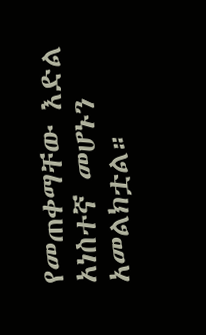የመጠቀማቸው እድል አነስተኛ መሆኑን አመልክቷል።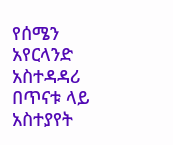የሰሜን አየርላንድ አስተዳዳሪ በጥናቱ ላይ አስተያየት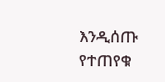እንዲሰጡ የተጠየቁ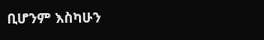ቢሆንም እስካሁን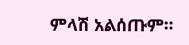ምላሽ አልሰጡም።